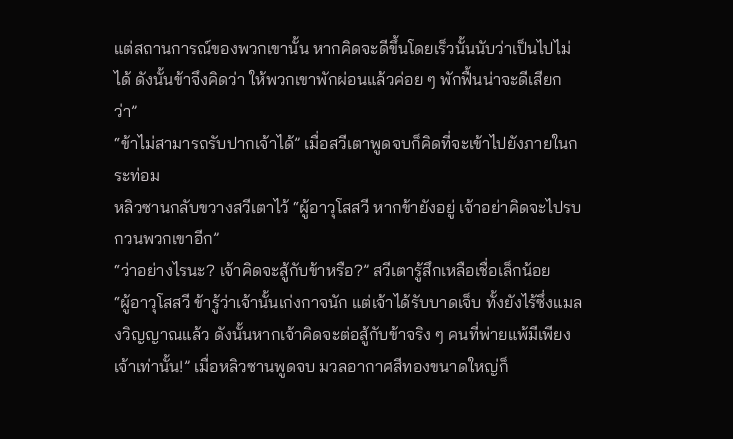แต่สถานการณ์ของพวกเขานั้น หากคิดจะดีขึ้นโดยเร็วนั้นนับว่าเป็นไปไม่ได้ ดังนั้นข้าจึงคิดว่า ให้พวกเขาพักผ่อนแล้วค่อย ๆ พักฟื้นน่าจะดีเสียกว่า”
“ข้าไม่สามารถรับปากเจ้าได้” เมื่อสวีเตาพูดจบก็คิดที่จะเข้าไปยังภายในกระท่อม
หลิวซานกลับขวางสวีเตาไว้ “ผู้อาวุโสสวี หากข้ายังอยู่ เจ้าอย่าคิดจะไปรบกวนพวกเขาอีก”
“ว่าอย่างไรนะ? เจ้าคิดจะสู้กับข้าหรือ?” สวีเตารู้สึกเหลือเชื่อเล็กน้อย
“ผู้อาวุโสสวี ข้ารู้ว่าเจ้านั้นเก่งกาจนัก แต่เจ้าได้รับบาดเจ็บ ทั้งยังไร้ซึ่งแมลงวิญญาณแล้ว ดังนั้นหากเจ้าคิดจะต่อสู้กับข้าจริง ๆ คนที่พ่ายแพ้มีเพียงเจ้าเท่านั้น!” เมื่อหลิวซานพูดจบ มวลอากาศสีทองขนาดใหญ่ก็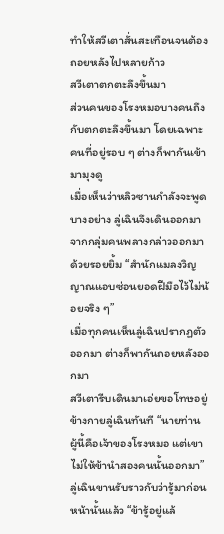ทำให้สวีเตาสั่นสะเทือนจนต้องถอยหลังไปหลายก้าว
สวีเตาตกตะลึงขึ้นมา
ส่วนคนของโรงหมอบางคนถึงกับตกตะลึงขึ้นมา โดยเฉพาะคนที่อยู่รอบ ๆ ต่างก็พากันเข้ามามุงดู
เมื่อเห็นว่าหลิวซานกำลังจะพูดบางอย่าง ลู่เฉินจึงเดินออกมาจากกลุ่มคนพลางกล่าวออกมาด้วยรอยยิ้ม “สำนักแมลงวิญญาณแอบซ่อนยอดฝีมือไว้ไม่น้อยจริง ๆ”
เมื่อทุกคนเห็นลู่เฉินปรากฏตัวออกมา ต่างก็พากันถอยหลังออกมา
สวีเตารีบเดินมาเอ่ยขอโทษอยู่ข้างกายลู่เฉินทันที “นายท่าน ผู้นี้คือเจ้าของโรงหมอ แต่เขาไม่ให้ข้านำสองคนนั้นออกมา”
ลู่เฉินขานรับราวกับว่ารู้มาก่อนหน้านั้นแล้ว “ข้ารู้อยู่แล้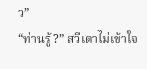ว”
“ท่านรู้?” สวีเตาไม่เข้าใจ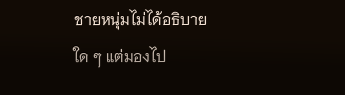ชายหนุ่มไม่ได้อธิบายใด ๆ แต่มองไป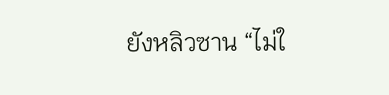ยังหลิวซาน “ไม่ใ